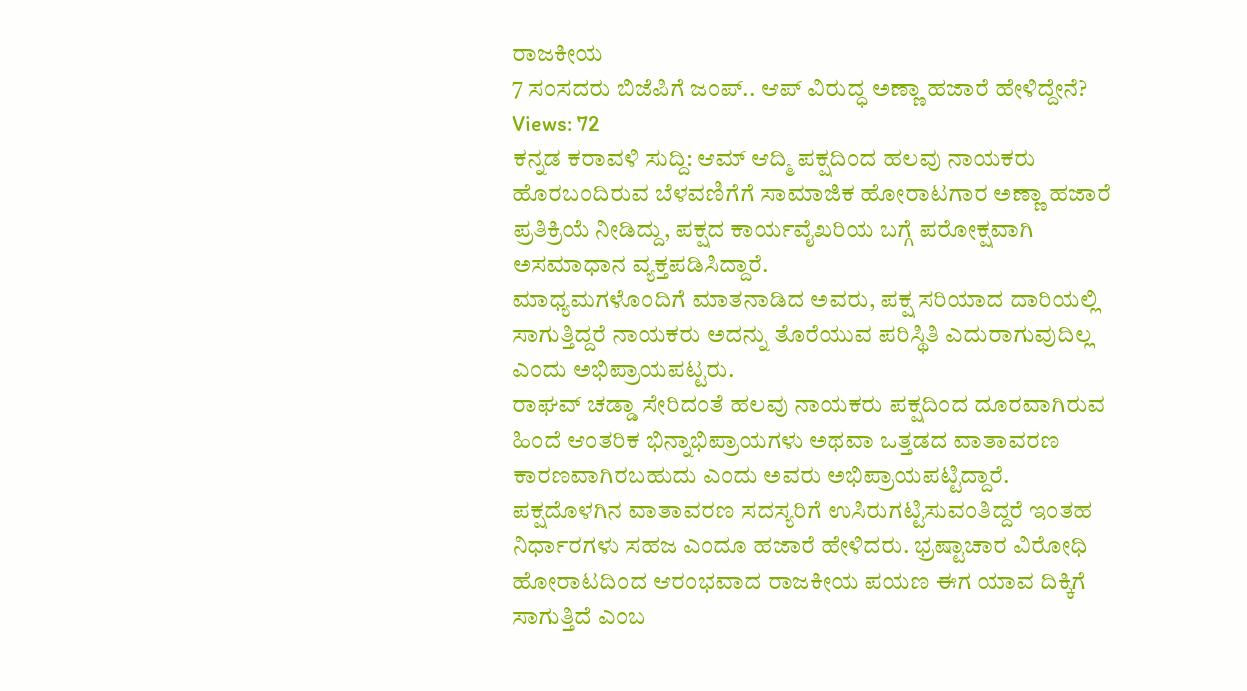ರಾಜಕೀಯ
7 ಸಂಸದರು ಬಿಜೆಪಿಗೆ ಜಂಪ್.. ಆಪ್ ವಿರುದ್ಧ ಅಣ್ಣಾ ಹಜಾರೆ ಹೇಳಿದ್ದೇನೆ?
Views: 72
ಕನ್ನಡ ಕರಾವಳಿ ಸುದ್ದಿ: ಆಮ್ ಆದ್ಮಿ ಪಕ್ಷದಿಂದ ಹಲವು ನಾಯಕರು ಹೊರಬಂದಿರುವ ಬೆಳವಣಿಗೆಗೆ ಸಾಮಾಜಿಕ ಹೋರಾಟಗಾರ ಅಣ್ಣಾ ಹಜಾರೆ ಪ್ರತಿಕ್ರಿಯೆ ನೀಡಿದ್ದು, ಪಕ್ಷದ ಕಾರ್ಯವೈಖರಿಯ ಬಗ್ಗೆ ಪರೋಕ್ಷವಾಗಿ ಅಸಮಾಧಾನ ವ್ಯಕ್ತಪಡಿಸಿದ್ದಾರೆ.
ಮಾಧ್ಯಮಗಳೊಂದಿಗೆ ಮಾತನಾಡಿದ ಅವರು, ಪಕ್ಷ ಸರಿಯಾದ ದಾರಿಯಲ್ಲಿ ಸಾಗುತ್ತಿದ್ದರೆ ನಾಯಕರು ಅದನ್ನು ತೊರೆಯುವ ಪರಿಸ್ಥಿತಿ ಎದುರಾಗುವುದಿಲ್ಲ ಎಂದು ಅಭಿಪ್ರಾಯಪಟ್ಟರು.
ರಾಘವ್ ಚಡ್ಡಾ ಸೇರಿದಂತೆ ಹಲವು ನಾಯಕರು ಪಕ್ಷದಿಂದ ದೂರವಾಗಿರುವ ಹಿಂದೆ ಆಂತರಿಕ ಭಿನ್ನಾಭಿಪ್ರಾಯಗಳು ಅಥವಾ ಒತ್ತಡದ ವಾತಾವರಣ ಕಾರಣವಾಗಿರಬಹುದು ಎಂದು ಅವರು ಅಭಿಪ್ರಾಯಪಟ್ಟಿದ್ದಾರೆ.
ಪಕ್ಷದೊಳಗಿನ ವಾತಾವರಣ ಸದಸ್ಯರಿಗೆ ಉಸಿರುಗಟ್ಟಿಸುವಂತಿದ್ದರೆ ಇಂತಹ ನಿರ್ಧಾರಗಳು ಸಹಜ ಎಂದೂ ಹಜಾರೆ ಹೇಳಿದರು. ಭ್ರಷ್ಟಾಚಾರ ವಿರೋಧಿ ಹೋರಾಟದಿಂದ ಆರಂಭವಾದ ರಾಜಕೀಯ ಪಯಣ ಈಗ ಯಾವ ದಿಕ್ಕಿಗೆ ಸಾಗುತ್ತಿದೆ ಎಂಬ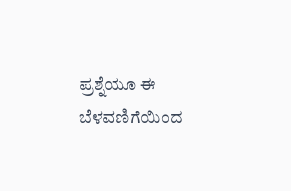ಪ್ರಶ್ನೆಯೂ ಈ ಬೆಳವಣಿಗೆಯಿಂದ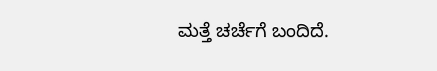ಮತ್ತೆ ಚರ್ಚೆಗೆ ಬಂದಿದೆ.